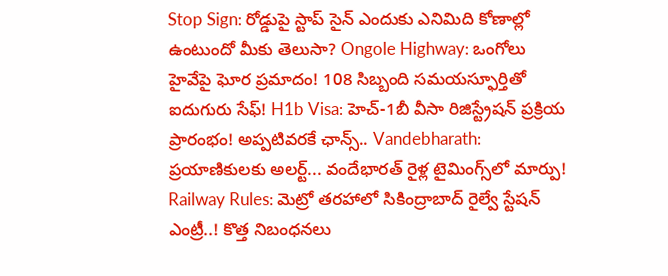Stop Sign: రోడ్డుపై స్టాప్ సైన్ ఎందుకు ఎనిమిది కోణాల్లో ఉంటుందో మీకు తెలుసా? Ongole Highway: ఒంగోలు హైవేపై ఘోర ప్రమాదం! 108 సిబ్బంది సమయస్ఫూర్తితో ఐదుగురు సేఫ్! H1b Visa: హెచ్-1బీ వీసా రిజిస్ట్రేషన్ ప్రక్రియ ప్రారంభం! అప్పటివరకే ఛాన్స్.. Vandebharath: ప్రయాణికులకు అలర్ట్... వందేభారత్ రైళ్ల టైమింగ్స్‌లో మార్పు! Railway Rules: మెట్రో తరహాలో సికింద్రాబాద్ రైల్వే స్టేషన్ ఎంట్రీ..! కొత్త నిబంధనలు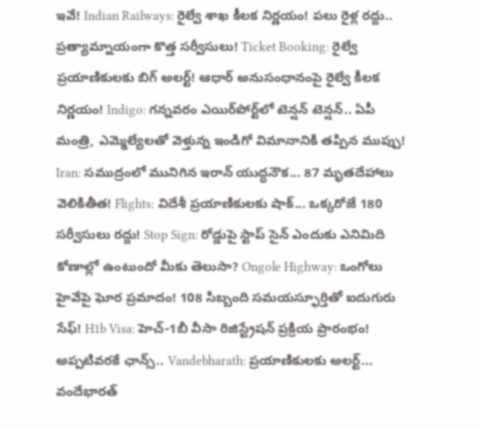ఇవే! Indian Railways: రైల్వే శాఖ కీలక నిర్ణయం! పలు రైళ్ల రద్దు.. ప్రత్యామ్నాయంగా కొత్త సర్వీసులు! Ticket Booking: రైల్వే ప్రయాణికులకు బిగ్ అలర్ట్! ఆధార్ అనుసంధానంపై రైల్వే కీలక నిర్ణయం! Indigo: గన్నవరం ఎయిర్‌పోర్ట్‌లో టెన్షన్ టెన్షన్.. ఏపీ మంత్రి, ఎమ్మెల్యేలతో వెళ్తున్న ఇండిగో విమానానికి తప్పిన ముప్పు! Iran: సముద్రంలో మునిగిన ఇరాన్ యుద్ధనౌక... 87 మృతదేహాలు వెలికితీత! Flights: విదేశీ ప్రయాణికులకు షాక్... ఒక్కరోజే 180 సర్వీసులు రద్దు! Stop Sign: రోడ్డుపై స్టాప్ సైన్ ఎందుకు ఎనిమిది కోణాల్లో ఉంటుందో మీకు తెలుసా? Ongole Highway: ఒంగోలు హైవేపై ఘోర ప్రమాదం! 108 సిబ్బంది సమయస్ఫూర్తితో ఐదుగురు సేఫ్! H1b Visa: హెచ్-1బీ వీసా రిజిస్ట్రేషన్ ప్రక్రియ ప్రారంభం! అప్పటివరకే ఛాన్స్.. Vandebharath: ప్రయాణికులకు అలర్ట్... వందేభారత్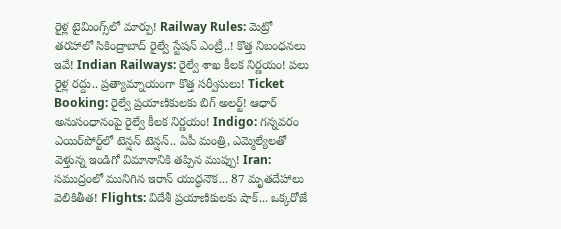రైళ్ల టైమింగ్స్‌లో మార్పు! Railway Rules: మెట్రో తరహాలో సికింద్రాబాద్ రైల్వే స్టేషన్ ఎంట్రీ..! కొత్త నిబంధనలు ఇవే! Indian Railways: రైల్వే శాఖ కీలక నిర్ణయం! పలు రైళ్ల రద్దు.. ప్రత్యామ్నాయంగా కొత్త సర్వీసులు! Ticket Booking: రైల్వే ప్రయాణికులకు బిగ్ అలర్ట్! ఆధార్ అనుసంధానంపై రైల్వే కీలక నిర్ణయం! Indigo: గన్నవరం ఎయిర్‌పోర్ట్‌లో టెన్షన్ టెన్షన్.. ఏపీ మంత్రి, ఎమ్మెల్యేలతో వెళ్తున్న ఇండిగో విమానానికి తప్పిన ముప్పు! Iran: సముద్రంలో మునిగిన ఇరాన్ యుద్ధనౌక... 87 మృతదేహాలు వెలికితీత! Flights: విదేశీ ప్రయాణికులకు షాక్... ఒక్కరోజే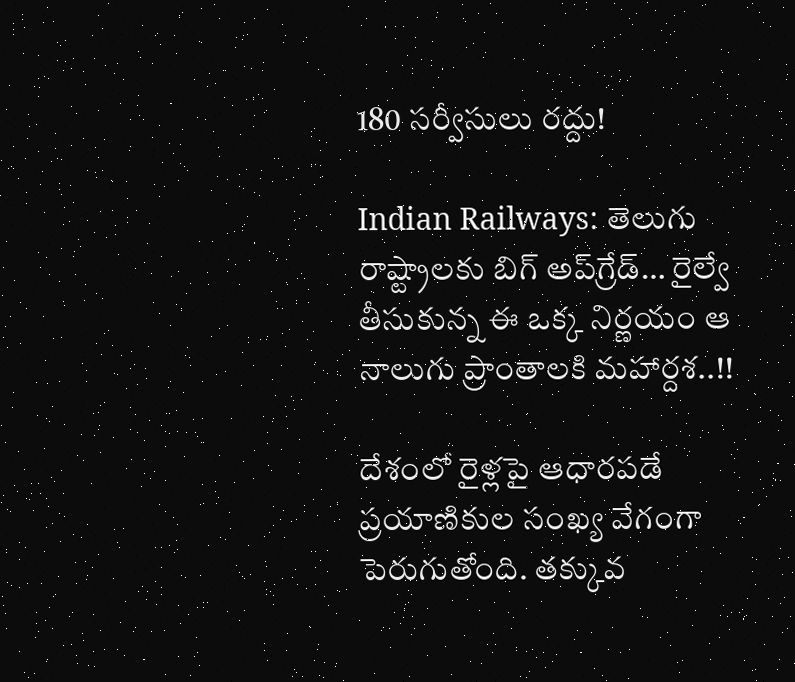180 సర్వీసులు రద్దు!

Indian Railways: తెలుగు రాష్ట్రాలకు బిగ్ అప్‌గ్రేడ్… రైల్వే తీసుకున్న ఈ ఒక్క నిర్ణయం ఆ నాలుగు ప్రాంతాలకి మహార్దశ..!!

దేశంలో రైళ్లపై ఆధారపడే ప్రయాణికుల సంఖ్య వేగంగా పెరుగుతోంది. తక్కువ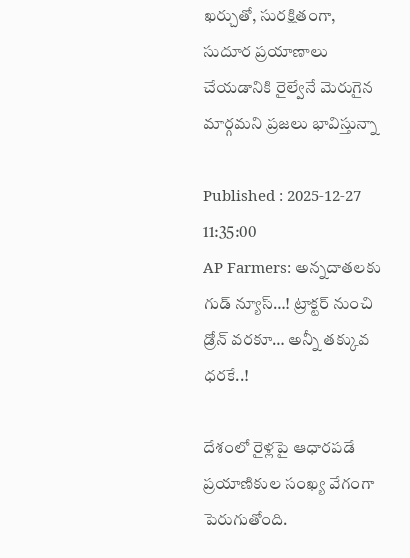ఖర్చుతో, సురక్షితంగా, సుదూర ప్రయాణాలు చేయడానికి రైల్వేనే మెరుగైన మార్గమని ప్రజలు భావిస్తున్నా

Published : 2025-12-27 11:35:00
AP Farmers: అన్నదాతలకు గుడ్ న్యూస్…! ట్రాక్టర్ నుంచి డ్రోన్ వరకూ… అన్నీ తక్కువ ధరకే..!

దేశంలో రైళ్లపై ఆధారపడే ప్రయాణికుల సంఖ్య వేగంగా పెరుగుతోంది.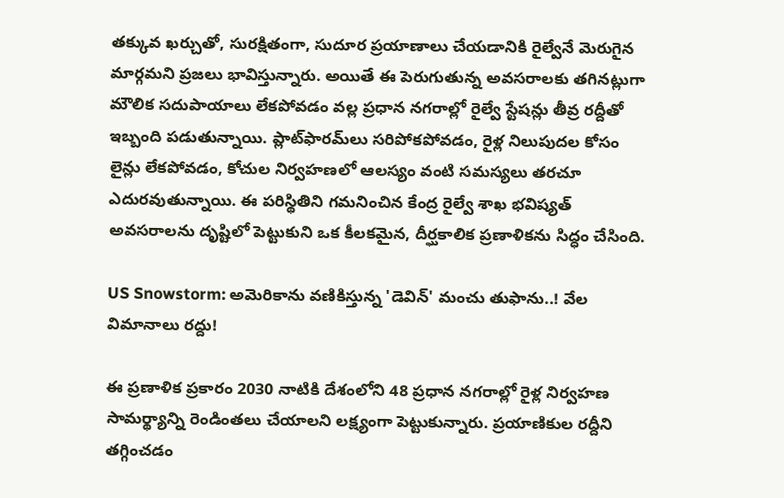తక్కువ ఖర్చుతో, సురక్షితంగా, సుదూర ప్రయాణాలు చేయడానికి రైల్వేనే మెరుగైన మార్గమని ప్రజలు భావిస్తున్నారు. అయితే ఈ పెరుగుతున్న అవసరాలకు తగినట్లుగా మౌలిక సదుపాయాలు లేకపోవడం వల్ల ప్రధాన నగరాల్లో రైల్వే స్టేషన్లు తీవ్ర రద్దీతో ఇబ్బంది పడుతున్నాయి. ప్లాట్‌ఫారమ్‌లు సరిపోకపోవడం, రైళ్ల నిలుపుదల కోసం లైన్లు లేకపోవడం, కోచుల నిర్వహణలో ఆలస్యం వంటి సమస్యలు తరచూ ఎదురవుతున్నాయి. ఈ పరిస్థితిని గమనించిన కేంద్ర రైల్వే శాఖ భవిష్యత్ అవసరాలను దృష్టిలో పెట్టుకుని ఒక కీలకమైన, దీర్ఘకాలిక ప్రణాళికను సిద్ధం చేసింది.

US Snowstorm: అమెరికాను వణికిస్తున్న 'డెవిన్' మంచు తుఫాను..! వేల విమానాలు రద్దు!

ఈ ప్రణాళిక ప్రకారం 2030 నాటికి దేశంలోని 48 ప్రధాన నగరాల్లో రైళ్ల నిర్వహణ సామర్థ్యాన్ని రెండింతలు చేయాలని లక్ష్యంగా పెట్టుకున్నారు. ప్రయాణికుల రద్దీని తగ్గించడం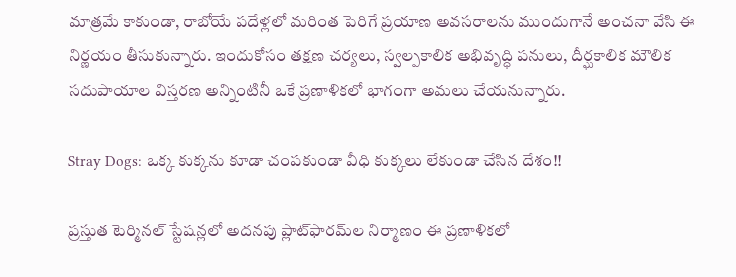మాత్రమే కాకుండా, రాబోయే పదేళ్లలో మరింత పెరిగే ప్రయాణ అవసరాలను ముందుగానే అంచనా వేసి ఈ నిర్ణయం తీసుకున్నారు. ఇందుకోసం తక్షణ చర్యలు, స్వల్పకాలిక అభివృద్ధి పనులు, దీర్ఘకాలిక మౌలిక సదుపాయాల విస్తరణ అన్నింటినీ ఒకే ప్రణాళికలో భాగంగా అమలు చేయనున్నారు.

Stray Dogs: ఒక్క కుక్కను కూడా చంపకుండా వీధి కుక్కలు లేకుండా చేసిన దేశం!!

ప్రస్తుత టెర్మినల్ స్టేషన్లలో అదనపు ప్లాట్‌ఫారమ్‌ల నిర్మాణం ఈ ప్రణాళికలో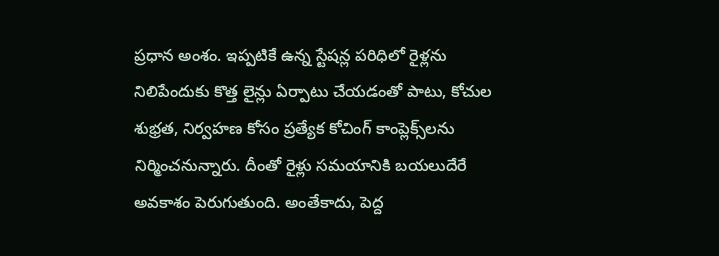ప్రధాన అంశం. ఇప్పటికే ఉన్న స్టేషన్ల పరిధిలో రైళ్లను నిలిపేందుకు కొత్త లైన్లు ఏర్పాటు చేయడంతో పాటు, కోచుల శుభ్రత, నిర్వహణ కోసం ప్రత్యేక కోచింగ్ కాంప్లెక్స్‌లను నిర్మించనున్నారు. దీంతో రైళ్లు సమయానికి బయలుదేరే అవకాశం పెరుగుతుంది. అంతేకాదు, పెద్ద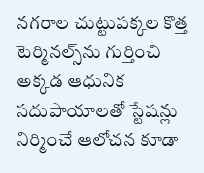నగరాల చుట్టుపక్కల కొత్త టెర్మినల్స్‌ను గుర్తించి అక్కడ ఆధునిక సదుపాయాలతో స్టేషన్లు నిర్మించే ఆలోచన కూడా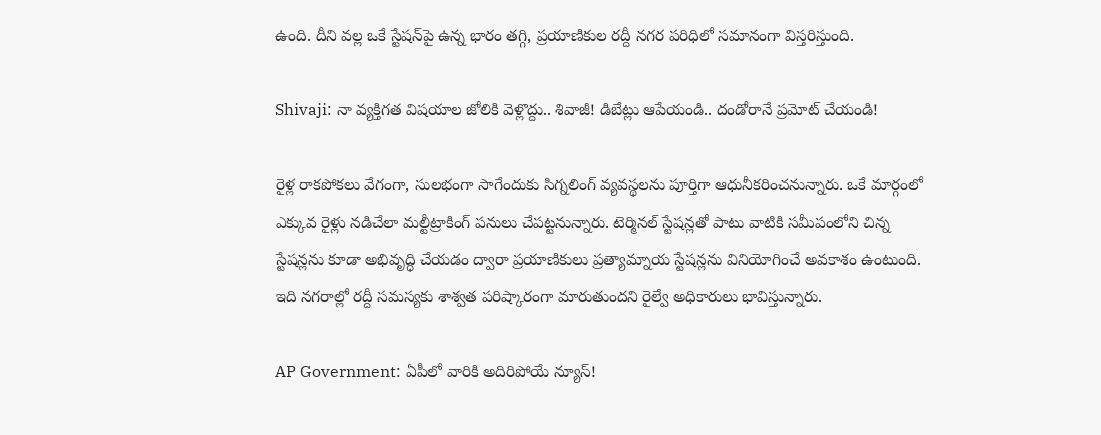ఉంది. దీని వల్ల ఒకే స్టేషన్‌పై ఉన్న భారం తగ్గి, ప్రయాణికుల రద్దీ నగర పరిధిలో సమానంగా విస్తరిస్తుంది.

Shivaji: నా వ్యక్తిగత విషయాల జోలికి వెళ్లొద్దు.. శివాజీ! డిబేట్లు ఆపేయండి.. దండోరానే ప్రమోట్ చేయండి!

రైళ్ల రాకపోకలు వేగంగా, సులభంగా సాగేందుకు సిగ్నలింగ్ వ్యవస్థలను పూర్తిగా ఆధునీకరించనున్నారు. ఒకే మార్గంలో ఎక్కువ రైళ్లు నడిచేలా మల్టీట్రాకింగ్ పనులు చేపట్టనున్నారు. టెర్మినల్ స్టేషన్లతో పాటు వాటికి సమీపంలోని చిన్న స్టేషన్లను కూడా అభివృద్ధి చేయడం ద్వారా ప్రయాణికులు ప్రత్యామ్నాయ స్టేషన్లను వినియోగించే అవకాశం ఉంటుంది. ఇది నగరాల్లో రద్దీ సమస్యకు శాశ్వత పరిష్కారంగా మారుతుందని రైల్వే అధికారులు భావిస్తున్నారు.

AP Government: ఏపీలో వారికి అదిరిపోయే న్యూస్!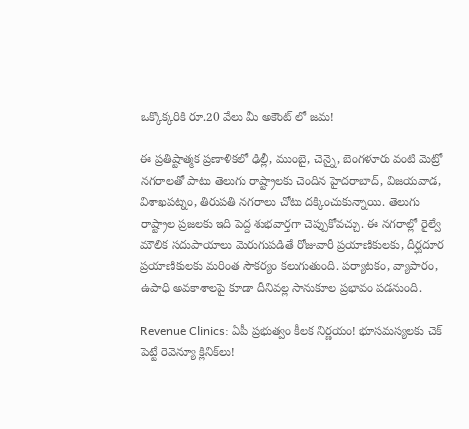ఒక్కొక్కరికి రూ.20 వేలు మీ అకౌంట్ లో జమ!

ఈ ప్రతిష్టాత్మక ప్రణాళికలో ఢిల్లీ, ముంబై, చెన్నై, బెంగళూరు వంటి మెట్రో నగరాలతో పాటు తెలుగు రాష్ట్రాలకు చెందిన హైదరాబాద్, విజయవాడ, విశాఖపట్నం, తిరుపతి నగరాలు చోటు దక్కించుకున్నాయి. తెలుగు రాష్ట్రాల ప్రజలకు ఇది పెద్ద శుభవార్తగా చెప్పుకోవచ్చు. ఈ నగరాల్లో రైల్వే మౌలిక సదుపాయాలు మెరుగుపడితే రోజువారీ ప్రయాణికులకు, దీర్ఘదూర ప్రయాణికులకు మరింత సౌకర్యం కలుగుతుంది. పర్యాటకం, వ్యాపారం, ఉపాధి అవకాశాలపై కూడా దీనివల్ల సానుకూల ప్రభావం పడనుంది.

Revenue Clinics: ఏపీ ప్రభుత్వం కీలక నిర్ణయం! భూసమస్యలకు చెక్ పెట్టే రెవెన్యూ క్లినిక్‌లు!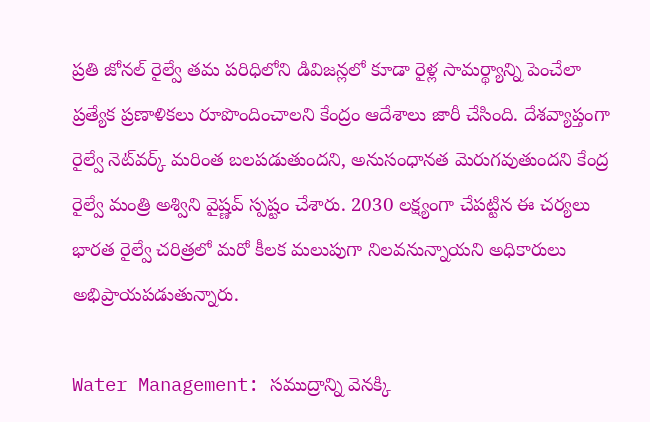ప్రతి జోనల్ రైల్వే తమ పరిధిలోని డివిజన్లలో కూడా రైళ్ల సామర్థ్యాన్ని పెంచేలా ప్రత్యేక ప్రణాళికలు రూపొందించాలని కేంద్రం ఆదేశాలు జారీ చేసింది. దేశవ్యాప్తంగా రైల్వే నెట్‌వర్క్ మరింత బలపడుతుందని, అనుసంధానత మెరుగవుతుందని కేంద్ర రైల్వే మంత్రి అశ్విని వైష్ణవ్ స్పష్టం చేశారు. 2030 లక్ష్యంగా చేపట్టిన ఈ చర్యలు భారత రైల్వే చరిత్రలో మరో కీలక మలుపుగా నిలవనున్నాయని అధికారులు అభిప్రాయపడుతున్నారు.

Water Management: సముద్రాన్ని వెనక్కి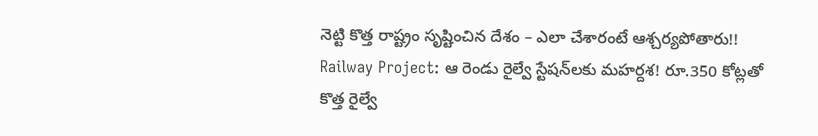నెట్టి కొత్త రాష్ట్రం సృష్టించిన దేశం – ఎలా చేశారంటే ఆశ్చర్యపోతారు!!
Railway Project: ఆ రెండు రైల్వే స్టేషన్‌లకు మహర్దశ! రూ.350 కోట్లతో కొత్త రైల్వే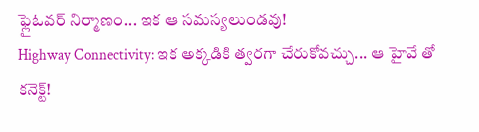ఫ్లైఓవర్ నిర్మాణం... ఇక ఆ సమస్యలుండవు!
Highway Connectivity: ఇక అక్కడికి త్వరగా చేరుకోవచ్చు... ఆ హైవే తో కనెక్ట్!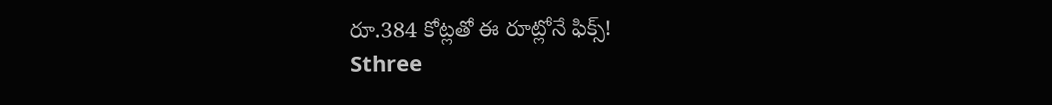రూ.384 కోట్లతో ఈ రూట్లోనే ఫిక్స్!
Sthree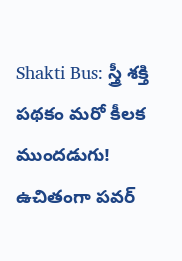Shakti Bus: స్త్రీ శక్తి పథకం మరో కీలక ముందడుగు! ఉచితంగా పవర్‌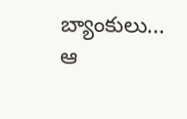బ్యాంకులు... ఆ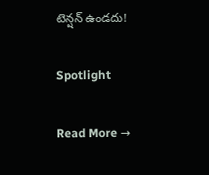టెన్షన్ ఉండదు!

Spotlight

Read More →